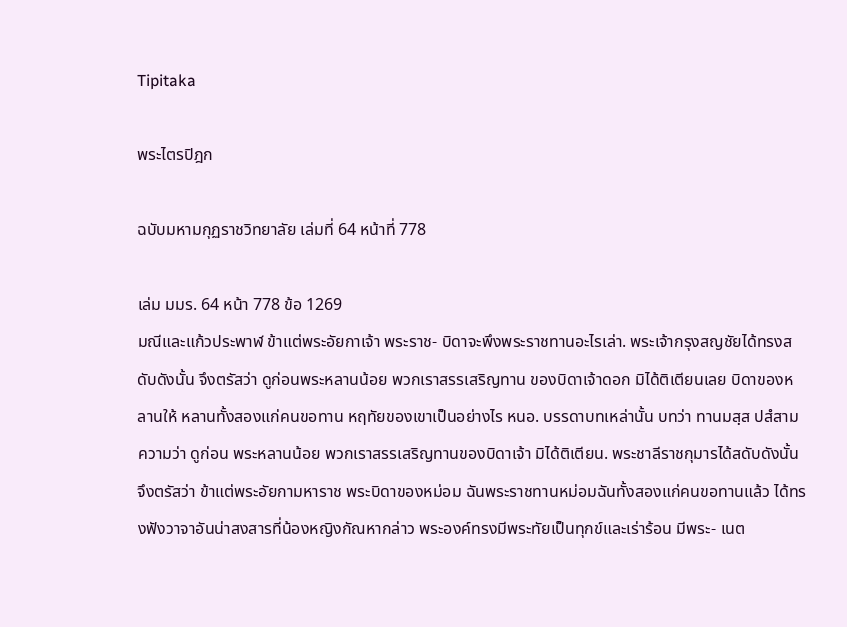Tipitaka

พระไตรปิฎก

ฉบับมหามกุฏราชวิทยาลัย เล่มที่ 64 หน้าที่ 778

เล่ม มมร. 64 หน้า 778 ข้อ 1269
มณีและแก้วประพาฬ ข้าแต่พระอัยกาเจ้า พระราช- บิดาจะพึงพระราชทานอะไรเล่า. พระเจ้ากรุงสญชัยได้ทรงสดับดังนั้น จึงตรัสว่า ดูก่อนพระหลานน้อย พวกเราสรรเสริญทาน ของบิดาเจ้าดอก มิได้ติเตียนเลย บิดาของหลานให้ หลานทั้งสองแก่คนขอทาน หฤทัยของเขาเป็นอย่างไร หนอ. บรรดาบทเหล่านั้น บทว่า ทานมสฺส ปสํสาม ความว่า ดูก่อน พระหลานน้อย พวกเราสรรเสริญทานของบิดาเจ้า มิได้ติเตียน. พระชาลีราชกุมารได้สดับดังนั้น จึงตรัสว่า ข้าแต่พระอัยกามหาราช พระบิดาของหม่อม ฉันพระราชทานหม่อมฉันทั้งสองแก่คนขอทานแล้ว ได้ทรงฟังวาจาอันน่าสงสารที่น้องหญิงกัณหากล่าว พระองค์ทรงมีพระทัยเป็นทุกข์และเร่าร้อน มีพระ- เนต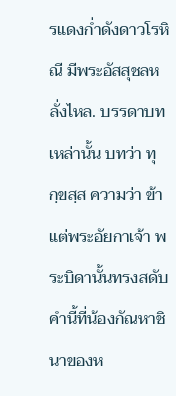รแดงก่ำดังดาวโรหิณี มีพระอัสสุชลหลั่งไหล. บรรดาบทเหล่านั้น บทว่า ทุกฺขสฺส ความว่า ข้าแต่พระอัยกาเจ้า พระบิดานั้นทรงสดับคำนี้ที่น้องกัณหาชินาของห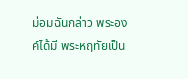ม่อมฉันกล่าว พระองค์ได้มี พระหฤทัยเป็น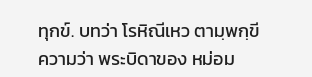ทุกข์. บทว่า โรหิณีเหว ตามฺพกฺขี ความว่า พระบิดาของ หม่อม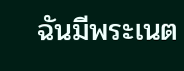ฉันมีพระเนต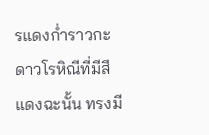รแดงก่ำราวกะดาวโรหิณีที่มีสีแดงฉะนั้น ทรงมี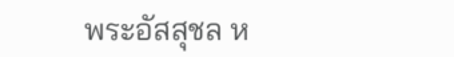พระอัสสุชล ห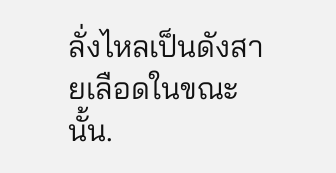ลั่งไหลเป็นดังสายเลือดในขณะนั้น.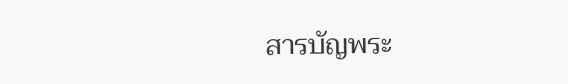สารบัญพระ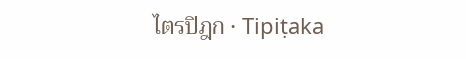ไตรปิฎก · Tipiṭaka